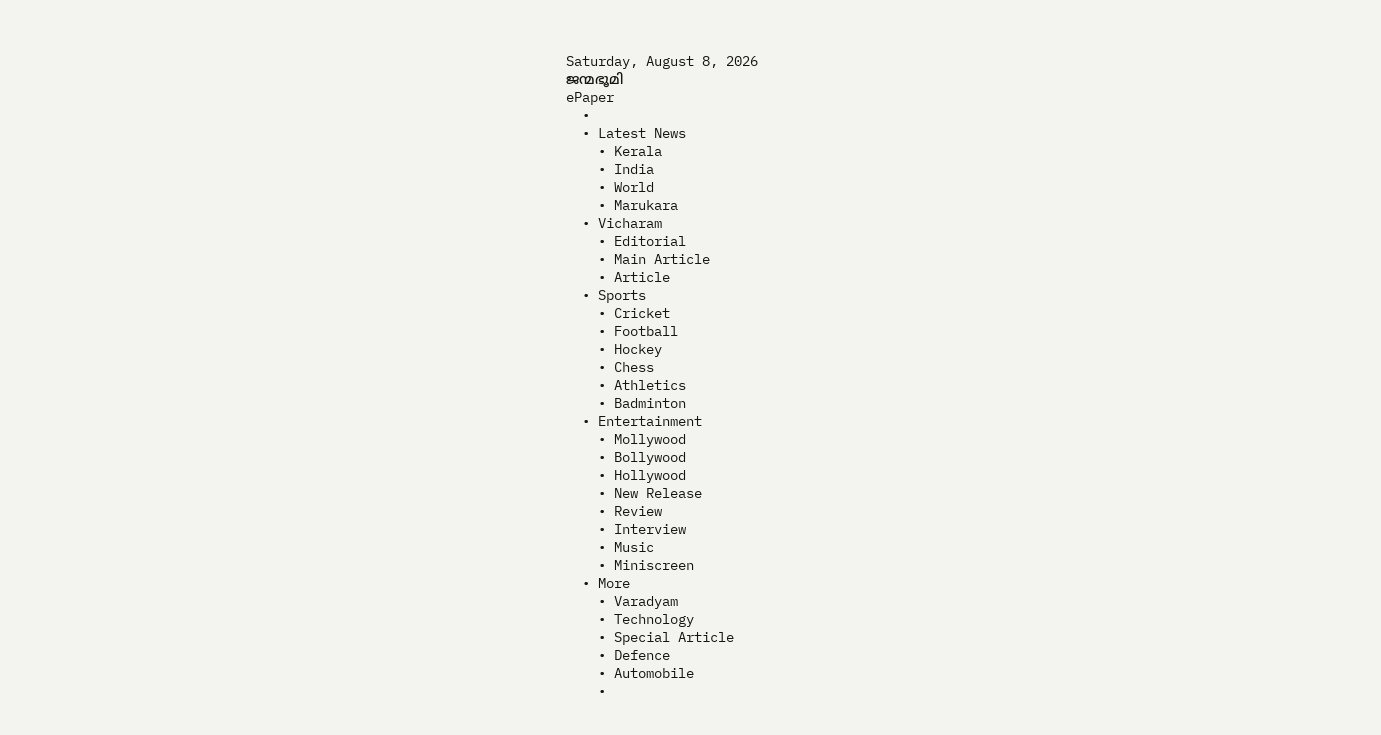Saturday, August 8, 2026
ജന്മഭൂമി
ePaper
  •
  • Latest News
    • Kerala
    • India
    • World
    • Marukara
  • Vicharam
    • Editorial
    • Main Article
    • Article
  • Sports
    • Cricket
    • Football
    • Hockey
    • Chess
    • Athletics
    • Badminton
  • Entertainment
    • Mollywood
    • Bollywood
    • Hollywood
    • New Release
    • Review
    • Interview
    • Music
    • Miniscreen
  • More
    • Varadyam
    • Technology
    • Special Article
    • Defence
    • Automobile
    •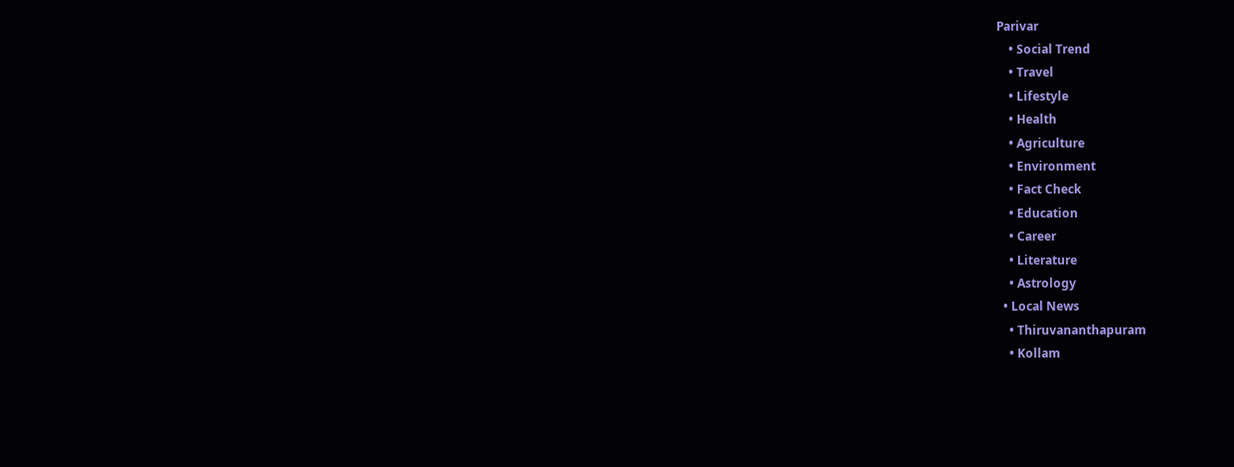Parivar
    • Social Trend
    • Travel
    • Lifestyle
    • Health
    • Agriculture
    • Environment
    • Fact Check
    • Education
    • Career
    • Literature
    • Astrology
  • Local News
    • Thiruvananthapuram
    • Kollam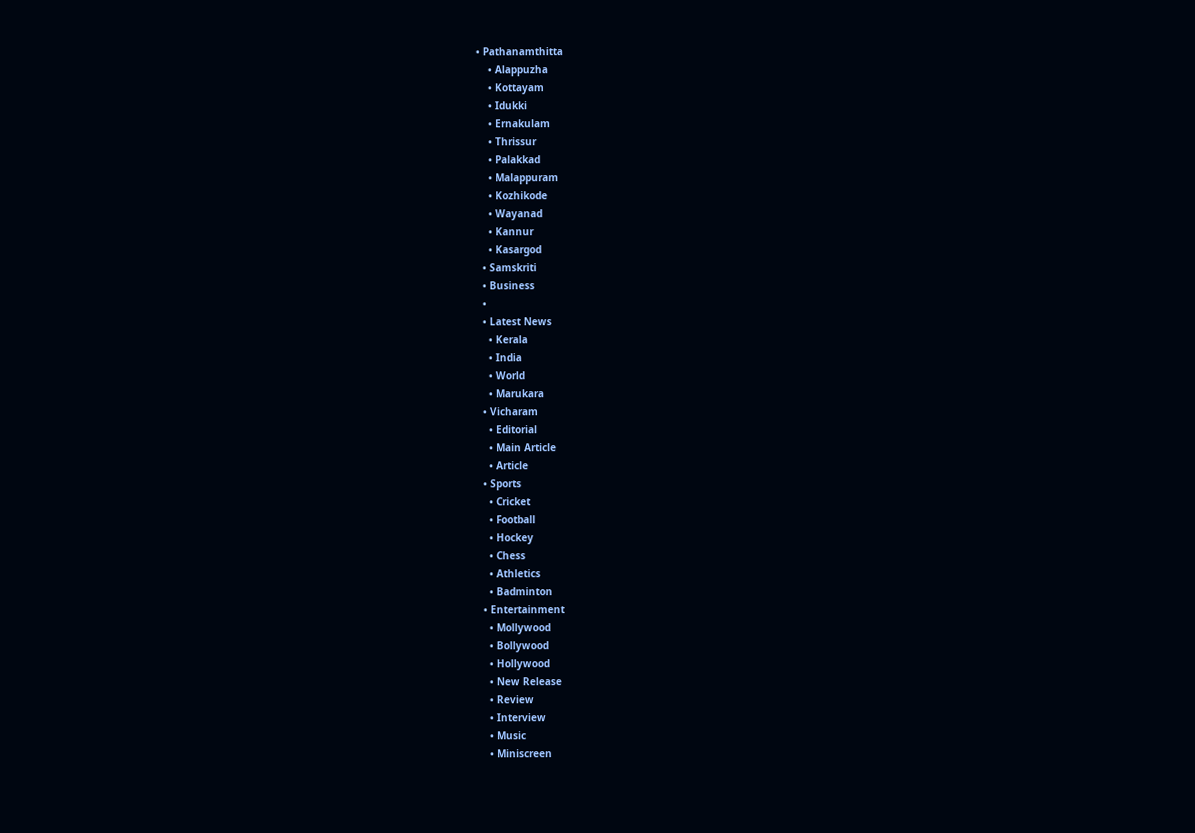• Pathanamthitta
    • Alappuzha
    • Kottayam
    • Idukki
    • Ernakulam
    • Thrissur
    • Palakkad
    • Malappuram
    • Kozhikode
    • Wayanad
    • Kannur
    • Kasargod
  • Samskriti
  • Business
  •
  • Latest News
    • Kerala
    • India
    • World
    • Marukara
  • Vicharam
    • Editorial
    • Main Article
    • Article
  • Sports
    • Cricket
    • Football
    • Hockey
    • Chess
    • Athletics
    • Badminton
  • Entertainment
    • Mollywood
    • Bollywood
    • Hollywood
    • New Release
    • Review
    • Interview
    • Music
    • Miniscreen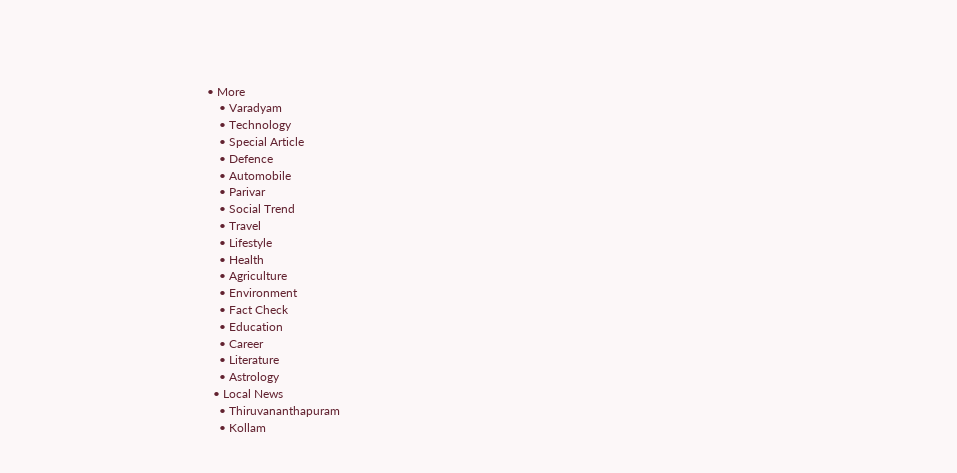• More
    • Varadyam
    • Technology
    • Special Article
    • Defence
    • Automobile
    • Parivar
    • Social Trend
    • Travel
    • Lifestyle
    • Health
    • Agriculture
    • Environment
    • Fact Check
    • Education
    • Career
    • Literature
    • Astrology
  • Local News
    • Thiruvananthapuram
    • Kollam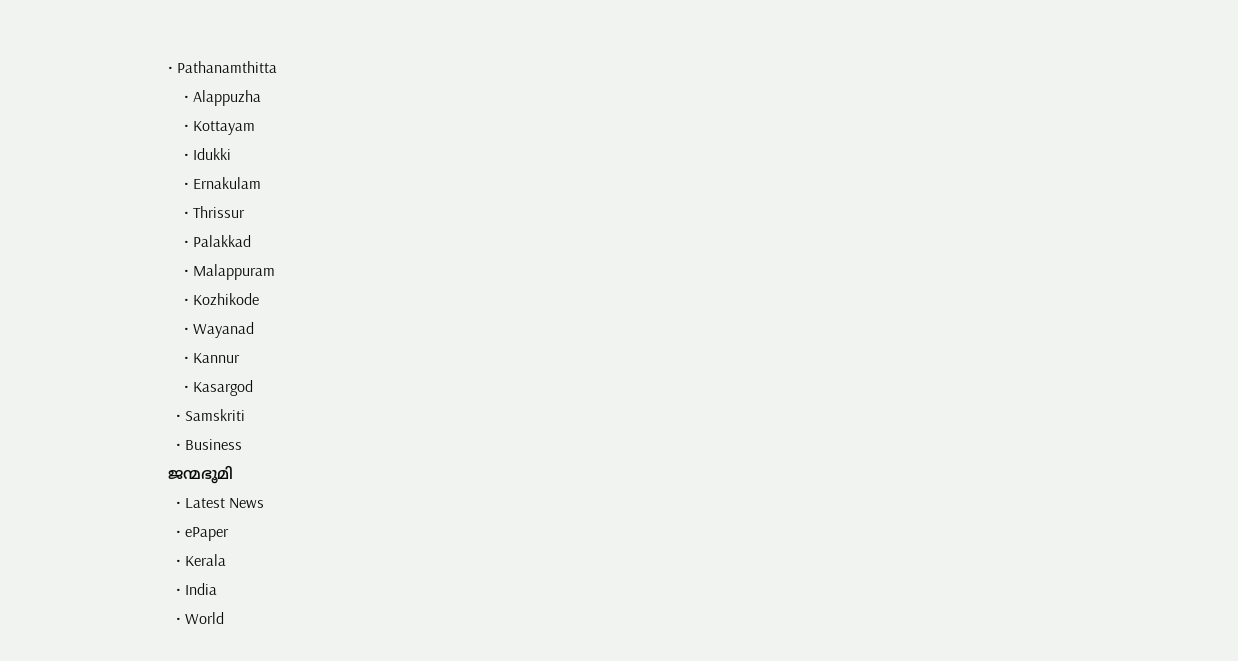• Pathanamthitta
    • Alappuzha
    • Kottayam
    • Idukki
    • Ernakulam
    • Thrissur
    • Palakkad
    • Malappuram
    • Kozhikode
    • Wayanad
    • Kannur
    • Kasargod
  • Samskriti
  • Business
ജന്മഭൂമി
  • Latest News
  • ePaper
  • Kerala
  • India
  • World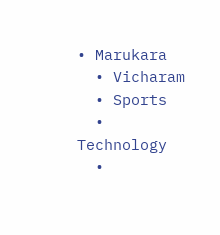• Marukara
  • Vicharam
  • Sports
  • Technology
  •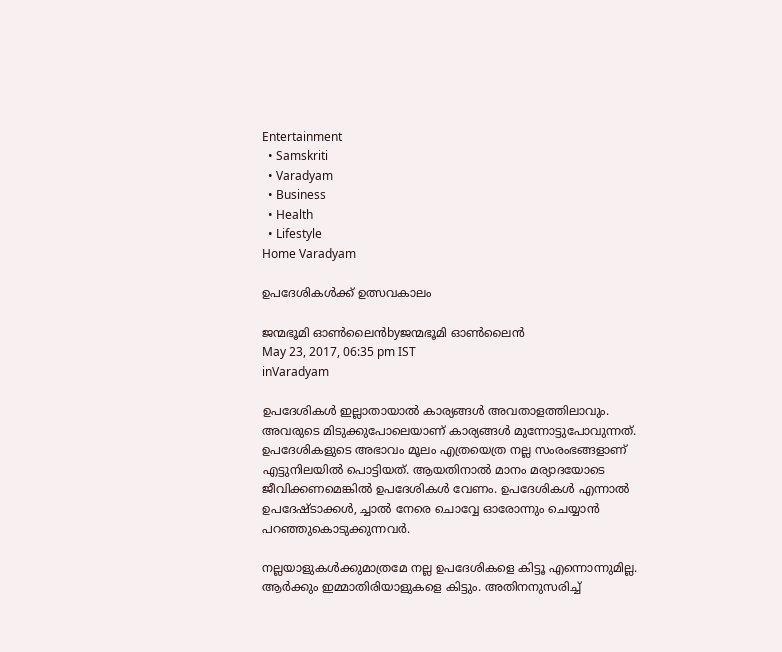Entertainment
  • Samskriti
  • Varadyam
  • Business
  • Health
  • Lifestyle
Home Varadyam

ഉപദേശികള്‍ക്ക് ഉത്സവകാലം

ജന്മഭൂമി ഓണ്‍ലൈന്‍byജന്മഭൂമി ഓണ്‍ലൈന്‍
May 23, 2017, 06:35 pm IST
inVaradyam

ഉപദേശികള്‍ ഇല്ലാതായാല്‍ കാര്യങ്ങള്‍ അവതാളത്തിലാവും. അവരുടെ മിടുക്കുപോലെയാണ് കാര്യങ്ങള്‍ മുന്നോട്ടുപോവുന്നത്. ഉപദേശികളുടെ അഭാവം മൂലം എത്രയെത്ര നല്ല സംരംഭങ്ങളാണ് എട്ടുനിലയില്‍ പൊട്ടിയത്. ആയതിനാല്‍ മാനം മര്യാദയോടെ ജീവിക്കണമെങ്കില്‍ ഉപദേശികള്‍ വേണം. ഉപദേശികള്‍ എന്നാല്‍ ഉപദേഷ്ടാക്കള്‍, ച്ചാല്‍ നേരെ ചൊവ്വേ ഓരോന്നും ചെയ്യാന്‍ പറഞ്ഞുകൊടുക്കുന്നവര്‍.

നല്ലയാളുകള്‍ക്കുമാത്രമേ നല്ല ഉപദേശികളെ കിട്ടൂ എന്നൊന്നുമില്ല. ആര്‍ക്കും ഇമ്മാതിരിയാളുകളെ കിട്ടും. അതിനനുസരിച്ച്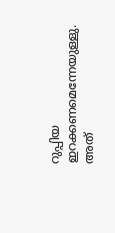റുപ്പിയ ഇറക്കണമെന്നേയുള്ളു. അത്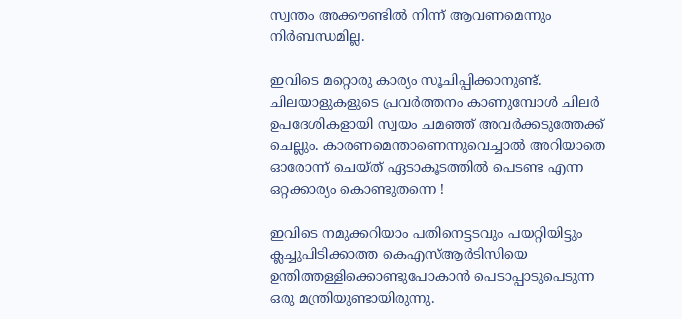സ്വന്തം അക്കൗണ്ടില്‍ നിന്ന് ആവണമെന്നും നിര്‍ബന്ധമില്ല.

ഇവിടെ മറ്റൊരു കാര്യം സൂചിപ്പിക്കാനുണ്ട്. ചിലയാളുകളുടെ പ്രവര്‍ത്തനം കാണുമ്പോള്‍ ചിലര്‍ ഉപദേശികളായി സ്വയം ചമഞ്ഞ് അവര്‍ക്കടുത്തേക്ക് ചെല്ലും. കാരണമെന്താണെന്നുവെച്ചാല്‍ അറിയാതെ ഓരോന്ന് ചെയ്ത് ഏടാകൂടത്തില്‍ പെടണ്ട എന്ന ഒറ്റക്കാര്യം കൊണ്ടുതന്നെ !

ഇവിടെ നമുക്കറിയാം പതിനെട്ടടവും പയറ്റിയിട്ടും ക്ലച്ചുപിടിക്കാത്ത കെഎസ്ആര്‍ടിസിയെ ഉന്തിത്തള്ളിക്കൊണ്ടുപോകാന്‍ പെടാപ്പാടുപെടുന്ന ഒരു മന്ത്രിയുണ്ടായിരുന്നു.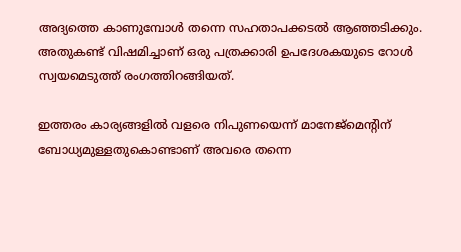അദ്യത്തെ കാണുമ്പോള്‍ തന്നെ സഹതാപക്കടല്‍ ആഞ്ഞടിക്കും. അതുകണ്ട് വിഷമിച്ചാണ് ഒരു പത്രക്കാരി ഉപദേശകയുടെ റോള്‍ സ്വയമെടുത്ത് രംഗത്തിറങ്ങിയത്.

ഇത്തരം കാര്യങ്ങളില്‍ വളരെ നിപുണയെന്ന് മാനേജ്‌മെന്റിന് ബോധ്യമുള്ളതുകൊണ്ടാണ് അവരെ തന്നെ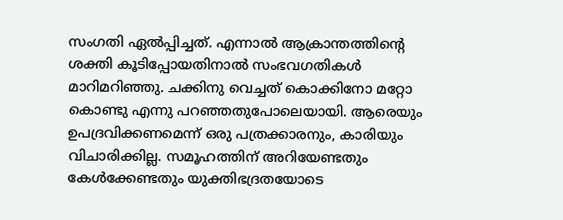സംഗതി ഏല്‍പ്പിച്ചത്. എന്നാല്‍ ആക്രാന്തത്തിന്റെ ശക്തി കൂടിപ്പോയതിനാല്‍ സംഭവഗതികള്‍ മാറിമറിഞ്ഞു. ചക്കിനു വെച്ചത് കൊക്കിനോ മറ്റോ കൊണ്ടു എന്നു പറഞ്ഞതുപോലെയായി. ആരെയും ഉപദ്രവിക്കണമെന്ന് ഒരു പത്രക്കാരനും, കാരിയും വിചാരിക്കില്ല. സമൂഹത്തിന് അറിയേണ്ടതും കേള്‍ക്കേണ്ടതും യുക്തിഭദ്രതയോടെ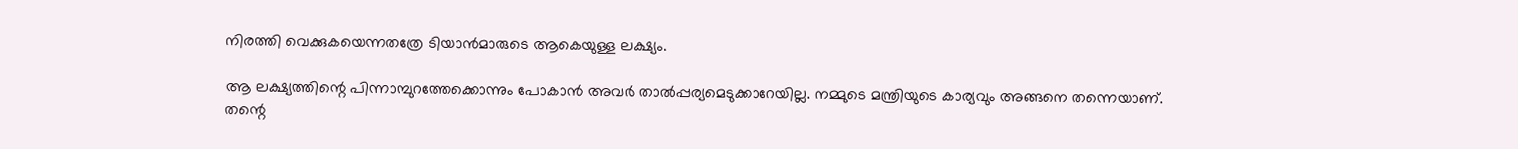നിരത്തി വെക്കുകയെന്നതത്രേ ടിയാന്‍മാരുടെ ആകെയുള്ള ലക്ഷ്യം.

ആ ലക്ഷ്യത്തിന്റെ പിന്നാമ്പുറത്തേക്കൊന്നും പോകാന്‍ അവര്‍ താല്‍പ്പര്യമെടുക്കാറേയില്ല. നമ്മുടെ മന്ത്രിയുടെ കാര്യവും അങ്ങനെ തന്നെയാണ്. തന്റെ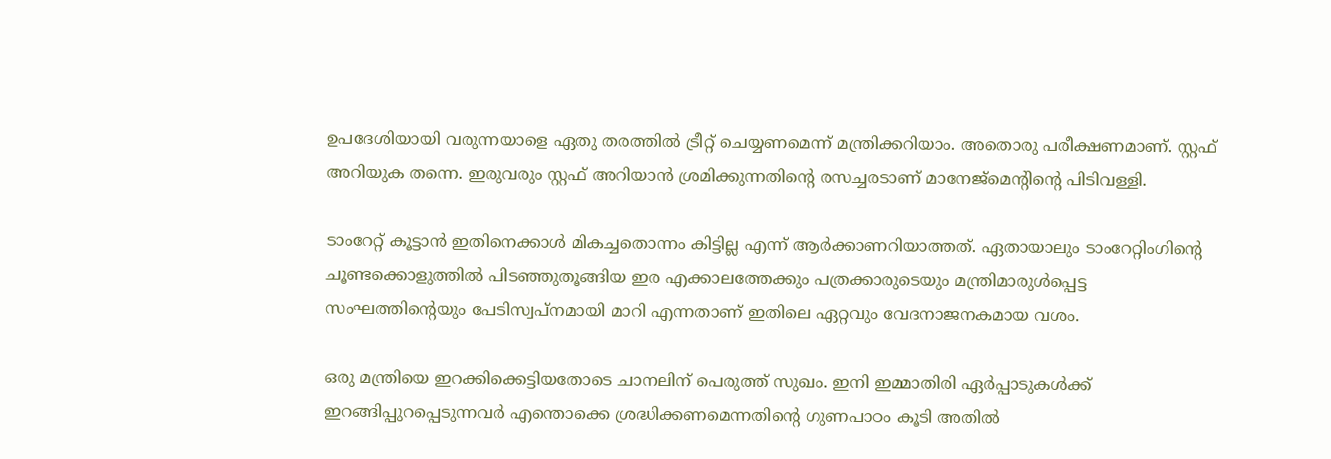ഉപദേശിയായി വരുന്നയാളെ ഏതു തരത്തില്‍ ട്രീറ്റ് ചെയ്യണമെന്ന് മന്ത്രിക്കറിയാം. അതൊരു പരീക്ഷണമാണ്. സ്റ്റഫ് അറിയുക തന്നെ. ഇരുവരും സ്റ്റഫ് അറിയാന്‍ ശ്രമിക്കുന്നതിന്റെ രസച്ചരടാണ് മാനേജ്‌മെന്റിന്റെ പിടിവള്ളി.

ടാംറേറ്റ് കൂട്ടാന്‍ ഇതിനെക്കാള്‍ മികച്ചതൊന്നം കിട്ടില്ല എന്ന് ആര്‍ക്കാണറിയാത്തത്. ഏതായാലും ടാംറേറ്റിംഗിന്റെ ചൂണ്ടക്കൊളുത്തില്‍ പിടഞ്ഞുതൂങ്ങിയ ഇര എക്കാലത്തേക്കും പത്രക്കാരുടെയും മന്ത്രിമാരുള്‍പ്പെട്ട സംഘത്തിന്റെയും പേടിസ്വപ്‌നമായി മാറി എന്നതാണ് ഇതിലെ ഏറ്റവും വേദനാജനകമായ വശം.

ഒരു മന്ത്രിയെ ഇറക്കിക്കെട്ടിയതോടെ ചാനലിന് പെരുത്ത് സുഖം. ഇനി ഇമ്മാതിരി ഏര്‍പ്പാടുകള്‍ക്ക് ഇറങ്ങിപ്പുറപ്പെടുന്നവര്‍ എന്തൊക്കെ ശ്രദ്ധിക്കണമെന്നതിന്റെ ഗുണപാഠം കൂടി അതില്‍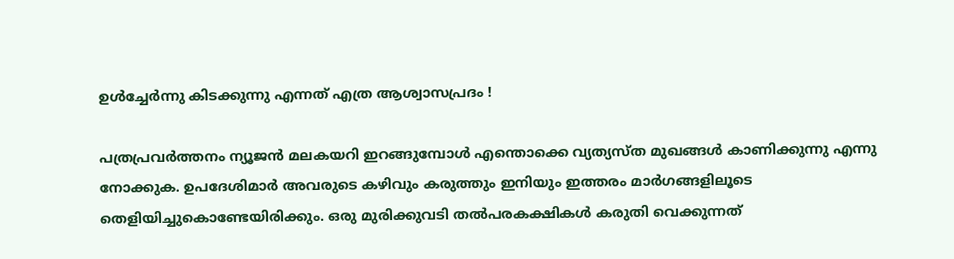ഉള്‍ച്ചേര്‍ന്നു കിടക്കുന്നു എന്നത് എത്ര ആശ്വാസപ്രദം !

പത്രപ്രവര്‍ത്തനം ന്യൂജന്‍ മലകയറി ഇറങ്ങുമ്പോള്‍ എന്തൊക്കെ വ്യത്യസ്ത മുഖങ്ങള്‍ കാണിക്കുന്നു എന്നു നോക്കുക. ഉപദേശിമാര്‍ അവരുടെ കഴിവും കരുത്തും ഇനിയും ഇത്തരം മാര്‍ഗങ്ങളിലൂടെ തെളിയിച്ചുകൊണ്ടേയിരിക്കും. ഒരു മുരിക്കുവടി തല്‍പരകക്ഷികള്‍ കരുതി വെക്കുന്നത്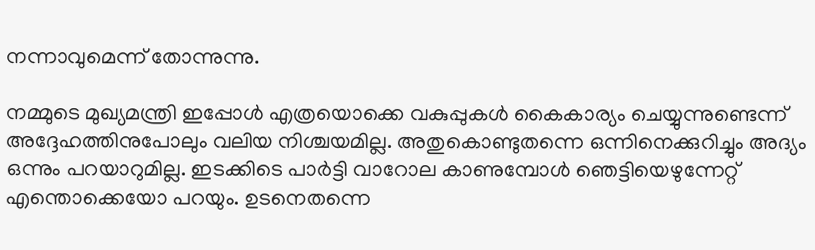നന്നാവുമെന്ന് തോന്നുന്നു.

നമ്മുടെ മുഖ്യമന്ത്രി ഇപ്പോള്‍ എത്രയൊക്കെ വകുപ്പുകള്‍ കൈകാര്യം ചെയ്യുന്നുണ്ടെന്ന് അദ്ദേഹത്തിനുപോലും വലിയ നിശ്ചയമില്ല. അതുകൊണ്ടുതന്നെ ഒന്നിനെക്കുറിച്ചും അദ്യം ഒന്നും പറയാറുമില്ല. ഇടക്കിടെ പാര്‍ട്ടി വാറോല കാണുമ്പോള്‍ ഞെട്ടിയെഴുന്നേറ്റ് എന്തൊക്കെയോ പറയും. ഉടനെതന്നെ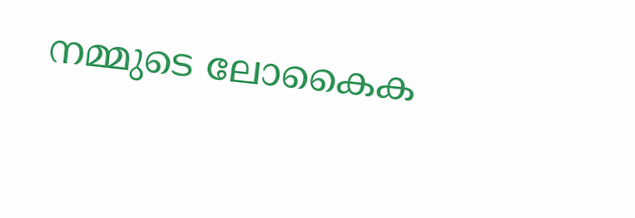നമ്മുടെ ലോകൈക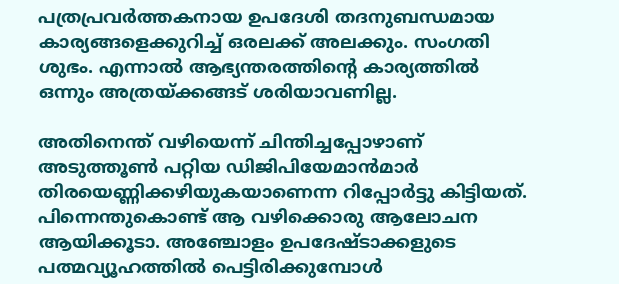പത്രപ്രവര്‍ത്തകനായ ഉപദേശി തദനുബന്ധമായ കാര്യങ്ങളെക്കുറിച്ച് ഒരലക്ക് അലക്കും. സംഗതി ശുഭം. എന്നാല്‍ ആഭ്യന്തരത്തിന്റെ കാര്യത്തില്‍ ഒന്നും അത്രയ്‌ക്കങ്ങട് ശരിയാവണില്ല.

അതിനെന്ത് വഴിയെന്ന് ചിന്തിച്ചപ്പോഴാണ് അടുത്തൂണ്‍ പറ്റിയ ഡിജിപിയേമാന്‍മാര്‍ തിരയെണ്ണിക്കഴിയുകയാണെന്ന റിപ്പോര്‍ട്ടു കിട്ടിയത്. പിന്നെന്തുകൊണ്ട് ആ വഴിക്കൊരു ആലോചന ആയിക്കൂടാ. അഞ്ചോളം ഉപദേഷ്ടാക്കളുടെ പത്മവ്യൂഹത്തില്‍ പെട്ടിരിക്കുമ്പോള്‍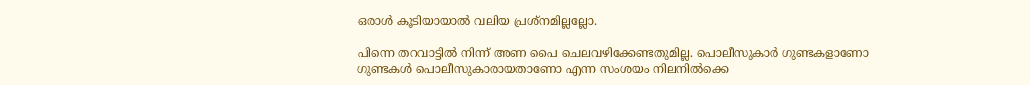ഒരാള്‍ കൂടിയായാല്‍ വലിയ പ്രശ്‌നമില്ലല്ലോ.

പിന്നെ തറവാട്ടില്‍ നിന്ന് അണ പൈ ചെലവഴിക്കേണ്ടതുമില്ല. പൊലീസുകാര്‍ ഗുണ്ടകളാണോ ഗുണ്ടകള്‍ പൊലീസുകാരായതാണോ എന്ന സംശയം നിലനില്‍ക്കെ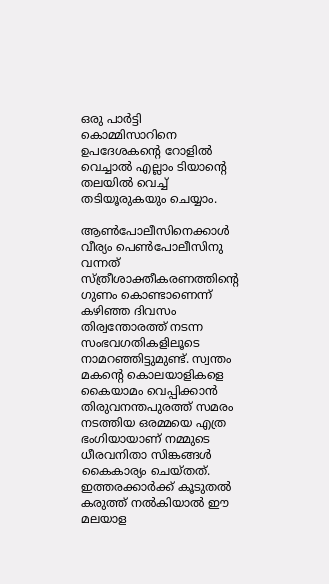ഒരു പാര്‍ട്ടി കൊമ്മിസാറിനെ ഉപദേശകന്റെ റോളില്‍ വെച്ചാല്‍ എല്ലാം ടിയാന്റെ തലയില്‍ വെച്ച് തടിയൂരുകയും ചെയ്യാം.

ആണ്‍പോലീസിനെക്കാള്‍ വീര്യം പെണ്‍പോലീസിനു വന്നത് സ്ത്രീശാക്തീകരണത്തിന്റെ ഗുണം കൊണ്ടാണെന്ന് കഴിഞ്ഞ ദിവസം തിര്വന്തോരത്ത് നടന്ന സംഭവഗതികളിലൂടെ നാമറഞ്ഞിട്ടുമുണ്ട്. സ്വന്തം മകന്റെ കൊലയാളികളെ കൈയാമം വെപ്പിക്കാന്‍ തിരുവനന്തപുരത്ത് സമരം നടത്തിയ ഒരമ്മയെ എത്ര ഭംഗിയായാണ് നമ്മുടെ ധീരവനിതാ സിങ്കങ്ങള്‍ കൈകാര്യം ചെയ്തത്. ഇത്തരക്കാര്‍ക്ക് കൂടുതല്‍ കരുത്ത് നല്‍കിയാല്‍ ഈ മലയാള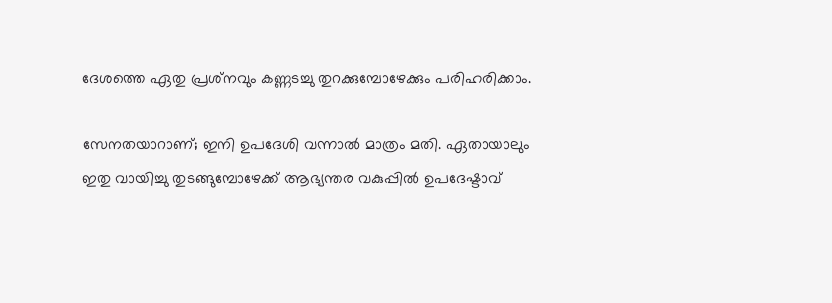ദേശത്തെ ഏതു പ്രശ്‌നവും കണ്ണടച്ചു തുറക്കുമ്പോഴേക്കും പരിഹരിക്കാം.

സേനതയാറാണ്; ഇനി ഉപദേശി വന്നാല്‍ മാത്രം മതി. ഏതായാലും ഇതു വായിച്ചു തുടങ്ങുമ്പോഴേക്ക് ആഭ്യന്തര വകുപ്പില്‍ ഉപദേഷ്ടാവ്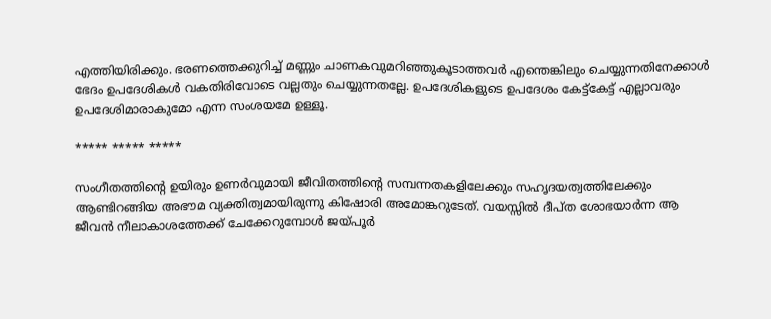എത്തിയിരിക്കും. ഭരണത്തെക്കുറിച്ച് മണ്ണും ചാണകവുമറിഞ്ഞുകൂടാത്തവര്‍ എന്തെങ്കിലും ചെയ്യുന്നതിനേക്കാള്‍ ഭേദം ഉപദേശികള്‍ വകതിരിവോടെ വല്ലതും ചെയ്യുന്നതല്ലേ. ഉപദേശികളുടെ ഉപദേശം കേട്ട്‌കേട്ട് എല്ലാവരും ഉപദേശിമാരാകുമോ എന്ന സംശയമേ ഉള്ളൂ.

***** ***** *****

സംഗീതത്തിന്റെ ഉയിരും ഉണര്‍വുമായി ജീവിതത്തിന്റെ സമ്പന്നതകളിലേക്കും സഹൃദയത്വത്തിലേക്കും ആണ്ടിറങ്ങിയ അഭൗമ വ്യക്തിത്വമായിരുന്നു കിഷോരി അമോങ്കറുടേത്. വയസ്സില്‍ ദീപ്ത ശോഭയാര്‍ന്ന ആ ജീവന്‍ നീലാകാശത്തേക്ക് ചേക്കേറുമ്പോള്‍ ജയ്‌പൂര്‍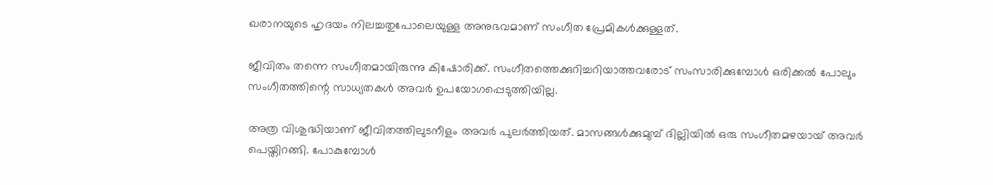ഖരാനയുടെ ഹൃദയം നിലച്ചതുപോലെയുള്ള അനുഭവമാണ് സംഗീത പ്രേമികള്‍ക്കുള്ളത്.

ജീവിതം തന്നെ സംഗീതമായിരുന്നു കിഷോരിക്ക്. സംഗീതത്തെക്കുറിച്ചറിയാത്തവരോട് സംസാരിക്കുമ്പോള്‍ ഒരിക്കല്‍ പോലും സംഗീതത്തിന്റെ സാധ്യതകള്‍ അവര്‍ ഉപയോഗപ്പെടുത്തിയില്ല.

അത്ര വിശുദ്ധിയാണ് ജീവിതത്തിലുടനീളം അവര്‍ പുലര്‍ത്തിയത്. മാസങ്ങള്‍ക്കുമുമ്പ് ദില്ലിയില്‍ ഒരു സംഗീതമഴയായ് അവര്‍ പെയ്തിറങ്ങി. പോകുമ്പോള്‍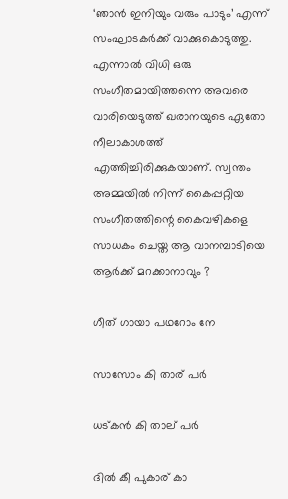‘ഞാന്‍ ഇനിയും വരും പാടും’ എന്ന് സംഘാടകര്‍ക്ക് വാക്കുകൊടുത്തു. എന്നാല്‍ വിധി ഒരു സംഗീതമായിത്തന്നെ അവരെ വാരിയെടുത്ത് ഖരാനയുടെ ഏതോ നീലാകാശത്ത് എത്തിച്ചിരിക്കുകയാണ്. സ്വന്തം അമ്മയില്‍ നിന്ന് കൈപ്പറ്റിയ സംഗീതത്തിന്റെ കൈവഴികളെ സാധകം ചെയ്ത ആ വാനമ്പാടിയെ ആര്‍ക്ക് മറക്കാനാവും ?

ഗീത് ഗായാ പഥറോം നേ

സാസോം കി താര് പര്‍

ധട്കന്‍ കി താല് പര്‍

ദില്‍ കീ പുകാര് കാ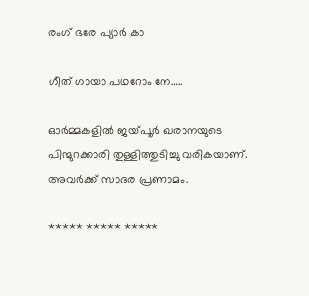രംഗ് ഭരേ പ്യാര്‍ കാ

ഗീത് ഗായാ പഥറോം നേ…..

ഓര്‍മ്മകളില്‍ ജയ്‌പൂര്‍ ഖരാനയുടെ പിന്മുറക്കാരി തുള്ളിത്തുടിച്ചു വരികയാണ്. അവര്‍ക്ക് സാദര പ്രണാമം.

***** ***** *****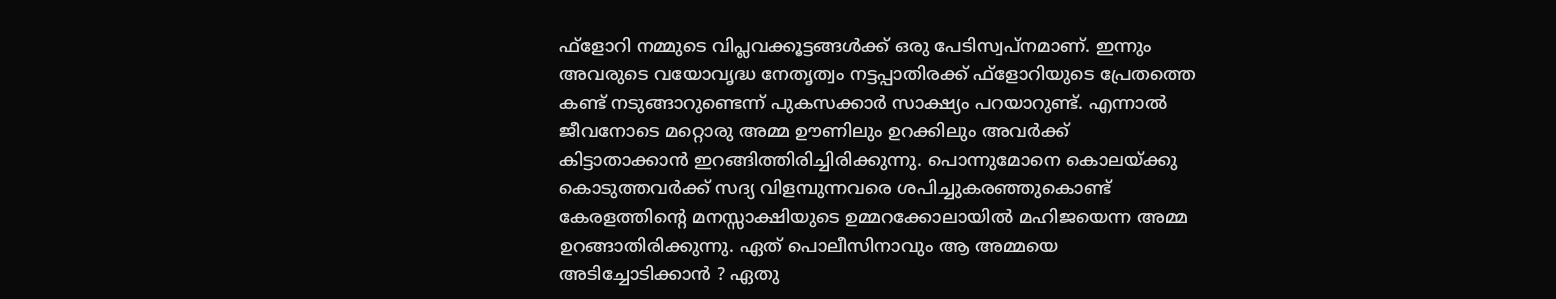ഫ്‌ളോറി നമ്മുടെ വിപ്ലവക്കൂട്ടങ്ങള്‍ക്ക് ഒരു പേടിസ്വപ്‌നമാണ്. ഇന്നും അവരുടെ വയോവൃദ്ധ നേതൃത്വം നട്ടപ്പാതിരക്ക് ഫ്‌ളോറിയുടെ പ്രേതത്തെ കണ്ട് നടുങ്ങാറുണ്ടെന്ന് പുകസക്കാര്‍ സാക്ഷ്യം പറയാറുണ്ട്. എന്നാല്‍ ജീവനോടെ മറ്റൊരു അമ്മ ഊണിലും ഉറക്കിലും അവര്‍ക്ക് കിട്ടാതാക്കാന്‍ ഇറങ്ങിത്തിരിച്ചിരിക്കുന്നു. പൊന്നുമോനെ കൊലയ്‌ക്കു കൊടുത്തവര്‍ക്ക് സദ്യ വിളമ്പുന്നവരെ ശപിച്ചുകരഞ്ഞുകൊണ്ട് കേരളത്തിന്റെ മനസ്സാക്ഷിയുടെ ഉമ്മറക്കോലായില്‍ മഹിജയെന്ന അമ്മ ഉറങ്ങാതിരിക്കുന്നു. ഏത് പൊലീസിനാവും ആ അമ്മയെ അടിച്ചോടിക്കാന്‍ ? ഏതു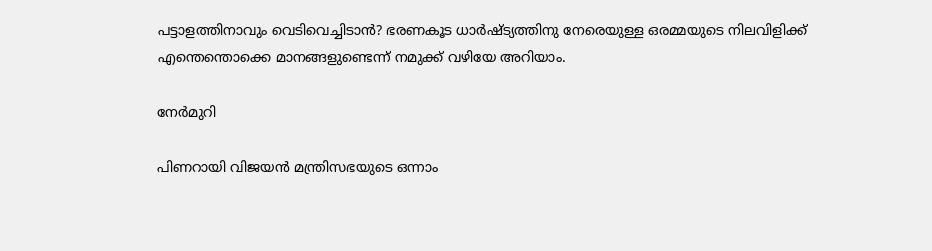പട്ടാളത്തിനാവും വെടിവെച്ചിടാന്‍? ഭരണകൂട ധാര്‍ഷ്ട്യത്തിനു നേരെയുള്ള ഒരമ്മയുടെ നിലവിളിക്ക് എന്തെന്തൊക്കെ മാനങ്ങളുണ്ടെന്ന് നമുക്ക് വഴിയേ അറിയാം.

നേര്‍മുറി

പിണറായി വിജയന്‍ മന്ത്രിസഭയുടെ ഒന്നാം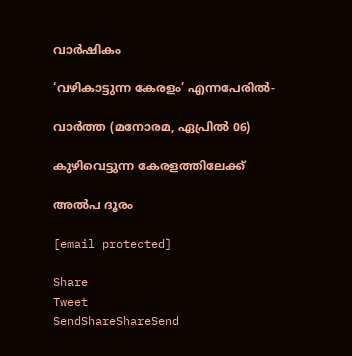വാര്‍ഷികം

‘വഴികാട്ടുന്ന കേരളം’ എന്നപേരില്‍-

വാര്‍ത്ത (മനോരമ, ഏപ്രില്‍ 06)

കുഴിവെട്ടുന്ന കേരളത്തിലേക്ക്

അല്‍പ ദൂരം

[email protected]

Share
Tweet
SendShareShareSend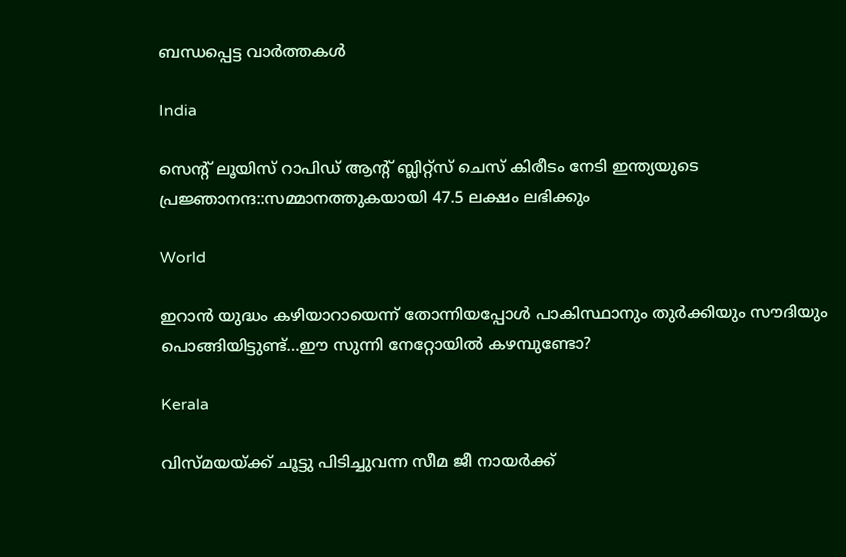ബന്ധപ്പെട്ട വാര്‍ത്തകള്‍

India

സെന്‍റ് ലൂയിസ് റാപിഡ് ആന്‍റ് ബ്ലിറ്റ്സ് ചെസ് കിരീടം നേടി ഇന്ത്യയുടെ പ്രജ്ഞാനന്ദ::സമ്മാനത്തുകയായി 47.5 ലക്ഷം ലഭിക്കും

World

ഇറാന്‍ യുദ്ധം കഴിയാറായെന്ന് തോന്നിയപ്പോള്‍ പാകിസ്ഥാനും തുര്‍ക്കിയും സൗദിയും പൊങ്ങിയിട്ടുണ്ട്…ഈ സുന്നി നേറ്റോയില്‍ കഴമ്പുണ്ടോ?

Kerala

വിസ്മയയ്‌ക്ക് ചൂട്ടു പിടിച്ചുവന്ന സീമ ജീ നായര്‍ക്ക്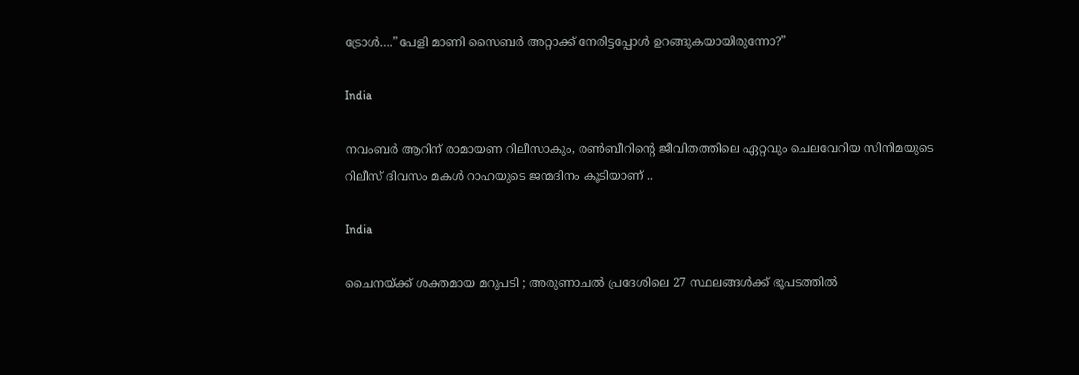ട്രോള്‍….”പേളി മാണി സൈബര്‍ അറ്റാക്ക് നേരിട്ടപ്പോള്‍ ഉറങ്ങുകയായിരുന്നോ?”

India

നവംബര്‍ ആറിന് രാമായണ റിലീസാകും, രണ്‍ബീറിന്റെ ജീവിതത്തിലെ ഏറ്റവും ചെലവേറിയ സിനിമയുടെ റിലീസ് ദിവസം മകള്‍ റാഹയുടെ ജന്മദിനം കൂടിയാണ് ..

India

ചൈനയ്‌ക്ക് ശക്തമായ മറുപടി ; അരുണാചൽ പ്രദേശിലെ 27 സ്ഥലങ്ങൾക്ക് ഭൂപടത്തിൽ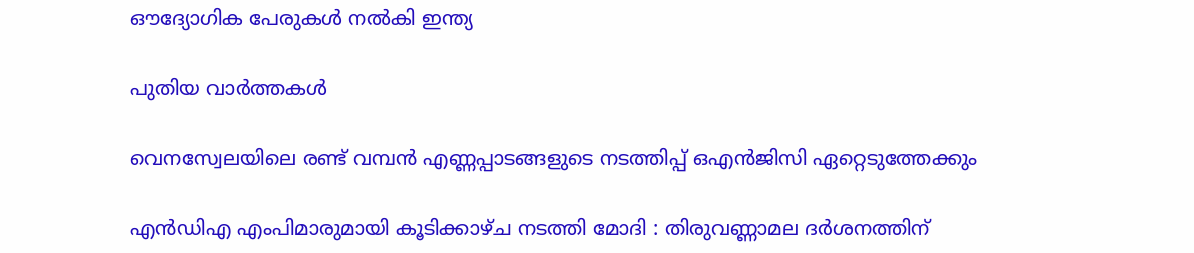ഔദ്യോഗിക പേരുകൾ നൽകി ഇന്ത്യ

പുതിയ വാര്‍ത്തകള്‍

വെനസ്വേലയിലെ രണ്ട് വമ്പന്‍ എണ്ണപ്പാടങ്ങളുടെ നടത്തിപ്പ് ഒഎന്‍ജിസി ഏറ്റെടുത്തേക്കും

എൻഡിഎ എംപിമാരുമായി കൂടിക്കാഴ്ച നടത്തി മോദി : തിരുവണ്ണാമല ദർശനത്തിന്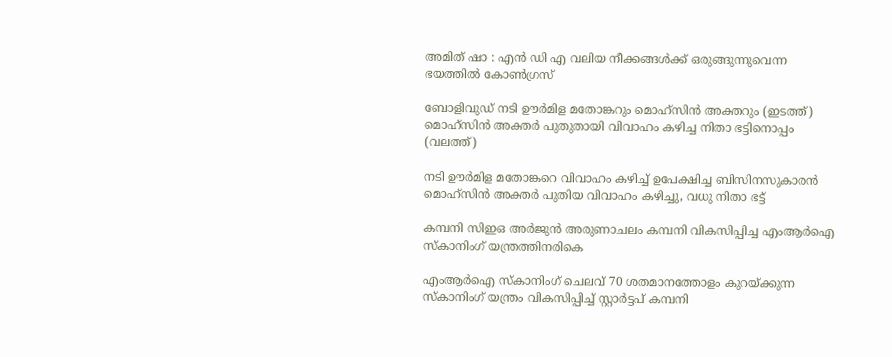അമിത് ഷാ : എൻ ഡി എ വലിയ നീക്കങ്ങൾക്ക് ഒരുങ്ങുന്നുവെന്ന ഭയത്തിൽ കോൺഗ്രസ്

ബോളിവുഡ് നടി ഊര്‍മിള മതോങ്കറും മൊഹ്സിന്‍ അക്തറും (ഇടത്ത്) മൊഹ്സിന്‍ അക്തര്‍ പുതുതായി വിവാഹം കഴിച്ച നിതാ ഭട്ടിനൊപ്പം (വലത്ത്)

നടി ഊര്‍മിള മതോങ്കറെ വിവാഹം കഴിച്ച് ഉപേക്ഷിച്ച ബിസിനസുകാരന്‍ മൊഹ്സിന്‍ അക്തര്‍ പുതിയ വിവാഹം കഴിച്ചു, വധു നിതാ ഭട്ട്

കമ്പനി സിഇഒ അര്‍ജുന്‍ അരുണാചലം കമ്പനി വികസിപ്പിച്ച എംആര്‍ഐ സ്കാനിംഗ് യന്ത്രത്തിനരികെ

എംആര്‍ഐ സ്കാനിംഗ് ചെലവ് 70 ശതമാനത്തോളം കുറയ്‌ക്കുന്ന സ്കാനിംഗ് യന്ത്രം വികസിപ്പിച്ച് സ്റ്റാര്‍ട്ടപ് കമ്പനി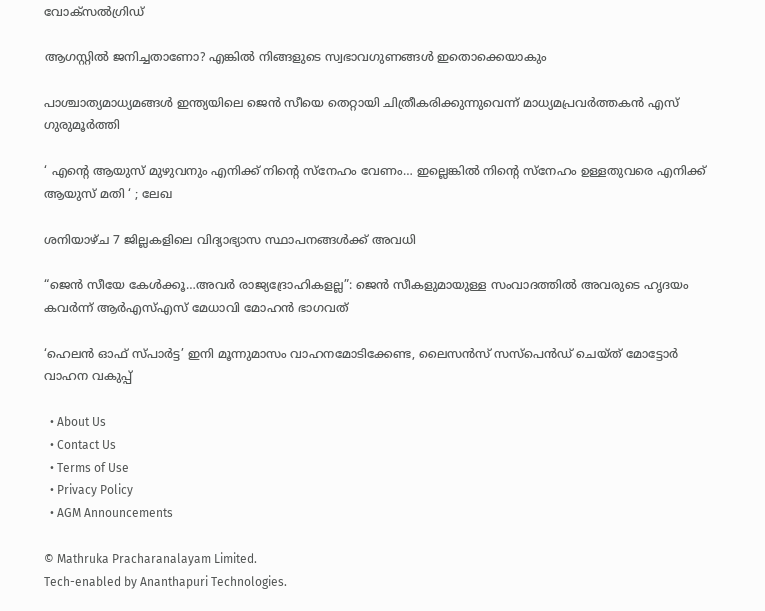വോക്സല്‍ഗ്രിഡ്

ആഗസ്റ്റിൽ ജനിച്ചതാണോ? എങ്കിൽ നിങ്ങളുടെ സ്വഭാവഗുണങ്ങൾ ഇതൊക്കെയാകും

പാശ്ചാത്യമാധ്യമങ്ങള്‍ ഇന്ത്യയിലെ ജെന്‍ സീയെ തെറ്റായി ചിത്രീകരിക്കുന്നുവെന്ന് മാധ്യമപ്രവര്‍ത്തകന്‍ എസ് ഗുരുമൂര്‍ത്തി

‘ എന്റെ ആയുസ് മുഴുവനും എനിക്ക് നിന്റെ സ്നേഹം വേണം… ഇല്ലെങ്കിൽ നിന്റെ സ്നേഹം ഉള്ളതുവരെ എനിക്ക് ആയുസ് മതി ‘ ; ലേഖ

ശനിയാഴ്ച 7 ജില്ലകളിലെ വിദ്യാഭ്യാസ സ്ഥാപനങ്ങള്‍ക്ക് അവധി

“ജെന്‍ സീയേ കേള്‍ക്കൂ…അവര്‍ രാജ്യദ്രോഹികളല്ല”: ജെന്‍ സീകളുമായുള്ള സംവാദത്തില്‍ അവരുടെ ഹൃദയം കവര്‍ന്ന് ആര്‍എസ്എസ് മേധാവി മോഹന്‍ ഭാഗവത്

‘ഹെലന്‍ ഓഫ് സ്പാര്‍ട്ട’ ഇനി മൂന്നുമാസം വാഹനമോടിക്കേണ്ട, ലൈസന്‍സ് സസ്‌പെന്‍ഡ് ചെയ്ത് മോട്ടോര്‍ വാഹന വകുപ്പ്

  • About Us
  • Contact Us
  • Terms of Use
  • Privacy Policy
  • AGM Announcements

© Mathruka Pracharanalayam Limited.
Tech-enabled by Ananthapuri Technologies.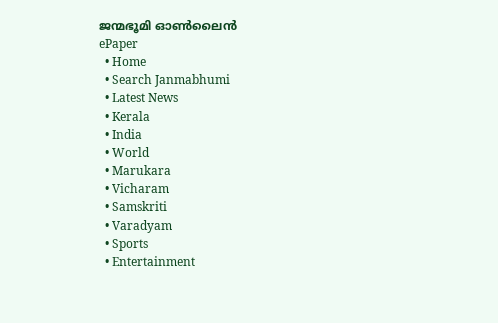ജന്മഭൂമി ഓണ്‍ലൈന്‍
ePaper
  • Home
  • Search Janmabhumi
  • Latest News
  • Kerala
  • India
  • World
  • Marukara
  • Vicharam
  • Samskriti
  • Varadyam
  • Sports
  • Entertainment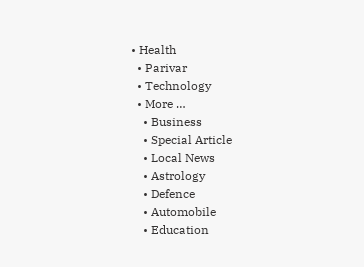• Health
  • Parivar
  • Technology
  • More …
    • Business
    • Special Article
    • Local News
    • Astrology
    • Defence
    • Automobile
    • Education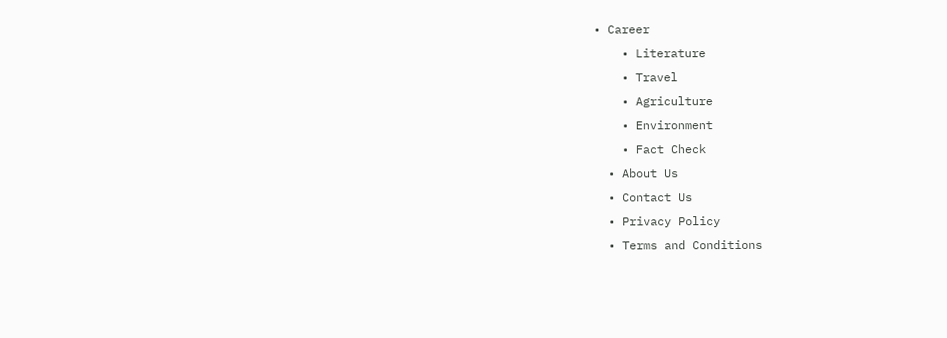• Career
    • Literature
    • Travel
    • Agriculture
    • Environment
    • Fact Check
  • About Us
  • Contact Us
  • Privacy Policy
  • Terms and Conditions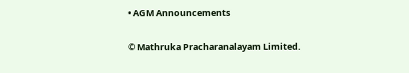• AGM Announcements

© Mathruka Pracharanalayam Limited.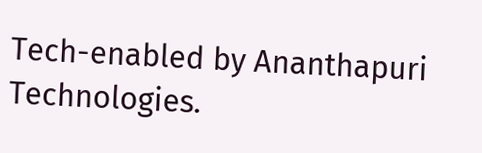Tech-enabled by Ananthapuri Technologies.